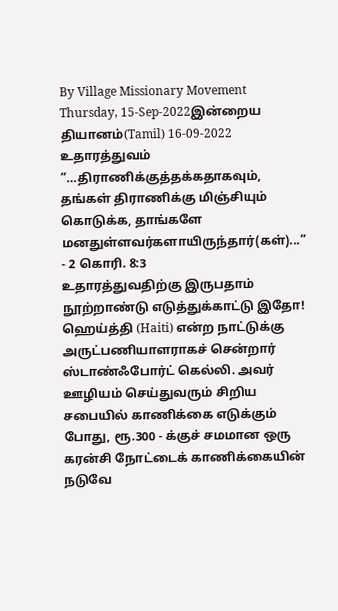By Village Missionary Movement
Thursday, 15-Sep-2022இன்றைய தியானம்(Tamil) 16-09-2022
உதாரத்துவம்
“…திராணிக்குத்தக்கதாகவும், தங்கள் திராணிக்கு மிஞ்சியும் கொடுக்க, தாங்களே மனதுள்ளவர்களாயிருந்தார்(கள்)...” - 2 கொரி. 8:3
உதாரத்துவதிற்கு இருபதாம் நூற்றாண்டு எடுத்துக்காட்டு இதோ! ஹெய்த்தி (Haiti) என்ற நாட்டுக்கு அருட்பணியாளராகச் சென்றார் ஸ்டாண்ஃபோர்ட் கெல்லி. அவர் ஊழியம் செய்துவரும் சிறிய சபையில் காணிக்கை எடுக்கும் போது, ரூ.300 - க்குச் சமமான ஒரு கரன்சி நோட்டைக் காணிக்கையின் நடுவே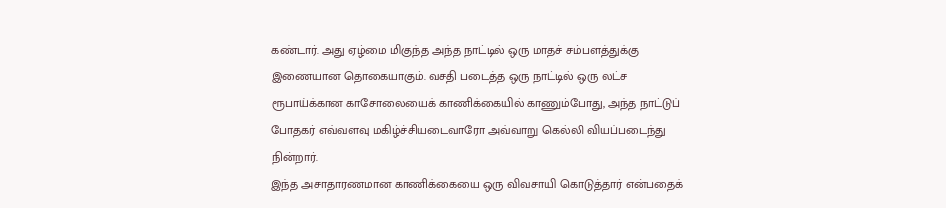கண்டார். அது ஏழ்மை மிகுந்த அந்த நாட்டில் ஒரு மாதச் சம்பளத்துக்கு இணையான தொகையாகும். வசதி படைத்த ஒரு நாட்டில் ஒரு லட்ச ரூபாய்க்கான காசோலையைக் காணிக்கையில் காணும்போது, அந்த நாட்டுப் போதகர் எவ்வளவு மகிழ்ச்சியடைவாரோ அவ்வாறு கெல்லி வியப்படைந்து நின்றார்.
இந்த அசாதாரணமான காணிக்கையை ஒரு விவசாயி கொடுத்தார் என்பதைக்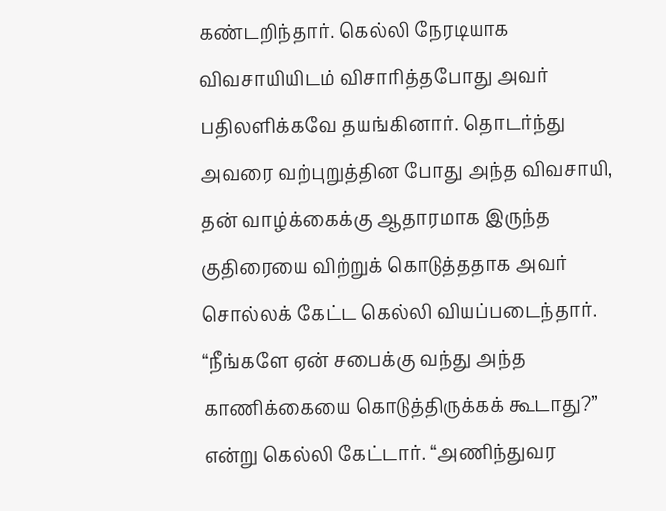கண்டறிந்தார். கெல்லி நேரடியாக விவசாயியிடம் விசாரித்தபோது அவர் பதிலளிக்கவே தயங்கினார். தொடர்ந்து அவரை வற்புறுத்தின போது அந்த விவசாயி, தன் வாழ்க்கைக்கு ஆதாரமாக இருந்த குதிரையை விற்றுக் கொடுத்ததாக அவர் சொல்லக் கேட்ட கெல்லி வியப்படைந்தார். “நீங்களே ஏன் சபைக்கு வந்து அந்த காணிக்கையை கொடுத்திருக்கக் கூடாது?” என்று கெல்லி கேட்டார். “அணிந்துவர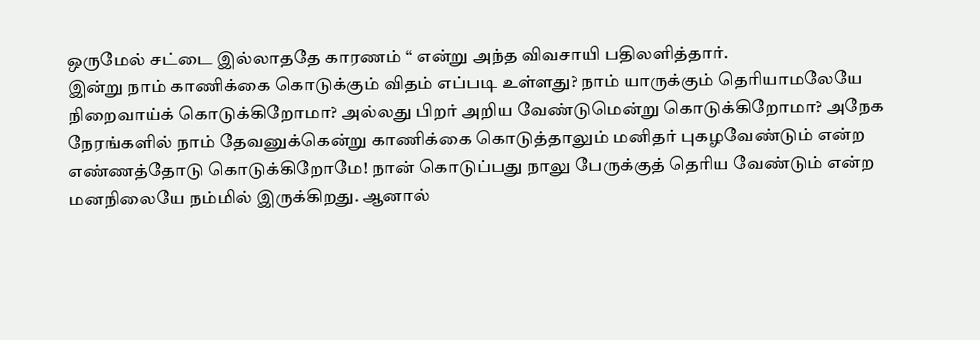ஒருமேல் சட்டை இல்லாததே காரணம் “ என்று அந்த விவசாயி பதிலளித்தார்.
இன்று நாம் காணிக்கை கொடுக்கும் விதம் எப்படி உள்ளது? நாம் யாருக்கும் தெரியாமலேயே நிறைவாய்க் கொடுக்கிறோமா? அல்லது பிறர் அறிய வேண்டுமென்று கொடுக்கிறோமா? அநேக நேரங்களில் நாம் தேவனுக்கென்று காணிக்கை கொடுத்தாலும் மனிதர் புகழவேண்டும் என்ற எண்ணத்தோடு கொடுக்கிறோமே! நான் கொடுப்பது நாலு பேருக்குத் தெரிய வேண்டும் என்ற மனநிலையே நம்மில் இருக்கிறது. ஆனால்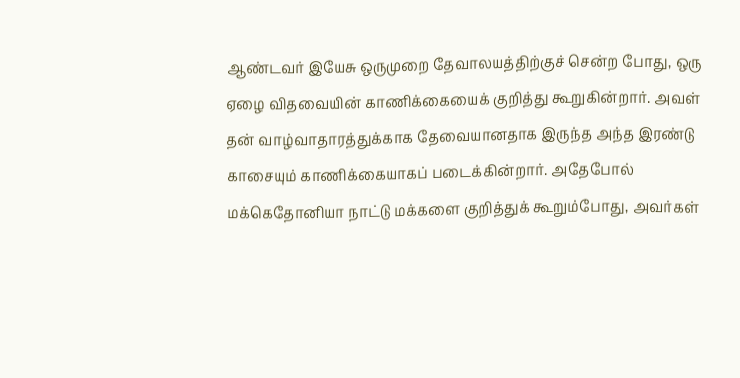ஆண்டவர் இயேசு ஒருமுறை தேவாலயத்திற்குச் சென்ற போது, ஒரு ஏழை விதவையின் காணிக்கையைக் குறித்து கூறுகின்றார். அவள் தன் வாழ்வாதாரத்துக்காக தேவையானதாக இருந்த அந்த இரண்டு காசையும் காணிக்கையாகப் படைக்கின்றார். அதேபோல் மக்கெதோனியா நாட்டு மக்களை குறித்துக் கூறும்போது, அவர்கள்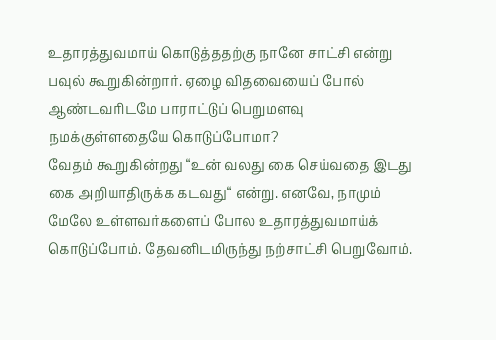உதாரத்துவமாய் கொடுத்ததற்கு நானே சாட்சி என்று பவுல் கூறுகின்றார். ஏழை விதவையைப் போல் ஆண்டவரிடமே பாராட்டுப் பெறுமளவு நமக்குள்ளதையே கொடுப்போமா?
வேதம் கூறுகின்றது “உன் வலது கை செய்வதை இடது கை அறியாதிருக்க கடவது“ என்று. எனவே, நாமும் மேலே உள்ளவர்களைப் போல உதாரத்துவமாய்க் கொடுப்போம். தேவனிடமிருந்து நற்சாட்சி பெறுவோம்.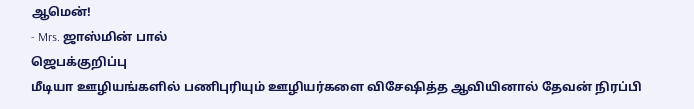ஆமென்!
- Mrs. ஜாஸ்மின் பால்
ஜெபக்குறிப்பு
மீடியா ஊழியங்களில் பணிபுரியும் ஊழியர்களை விசேஷித்த ஆவியினால் தேவன் நிரப்பி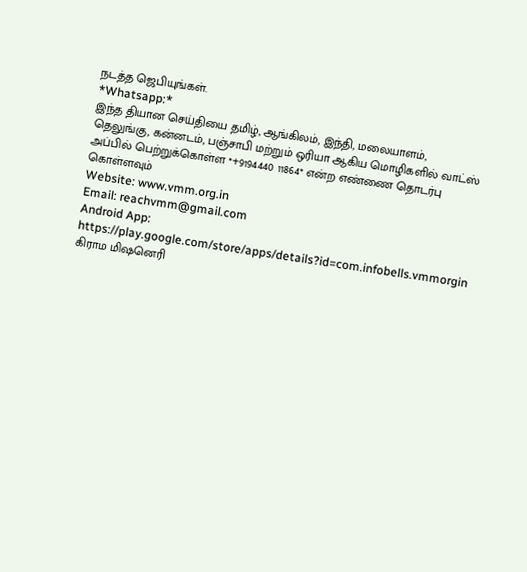நடத்த ஜெபியுங்கள்.
*Whatsapp:*
இந்த தியான செய்தியை தமிழ், ஆங்கிலம், இந்தி, மலையாளம், தெலுங்கு, கன்னடம், பஞ்சாபி மற்றும் ஒரியா ஆகிய மொழிகளில் வாட்ஸ் அப்பில் பெற்றுக்கொள்ள *+9194440 11864* என்ற எண்ணை தொடர்பு கொள்ளவும்
Website: www.vmm.org.in
Email: reachvmm@gmail.com
Android App: https://play.google.com/store/apps/details?id=com.infobells.vmmorgin
கிராம மிஷனெரி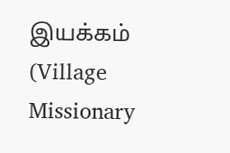இயக்கம் (Village Missionary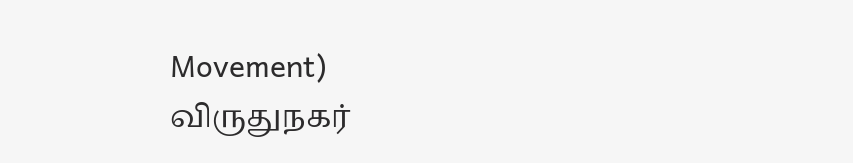Movement)
விருதுநகர்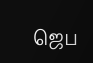ஜெப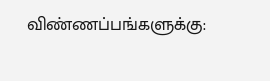விண்ணப்பங்களுக்கு: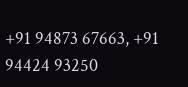+91 94873 67663, +91 94424 93250